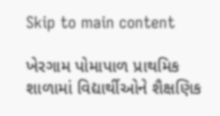Skip to main content

ખેરગામ પોમાપાળ પ્રાથમિક શાળામાં વિદ્યાર્થીઓને શૈક્ષણિક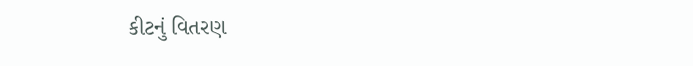કીટનું વિતરણ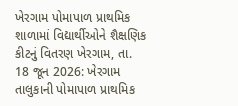ખેરગામ પોમાપાળ પ્રાથમિક શાળામાં વિદ્યાર્થીઓને શૈક્ષણિક કીટનું વિતરણ ખેરગામ, તા. 18 જૂન 2026: ખેરગામ તાલુકાની પોમાપાળ પ્રાથમિક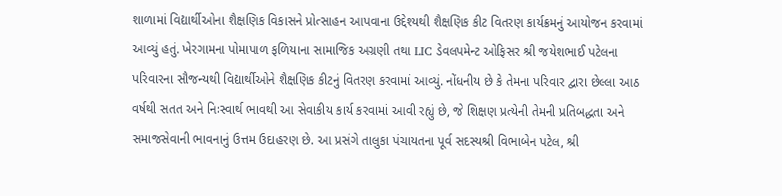શાળામાં વિદ્યાર્થીઓના શૈક્ષણિક વિકાસને પ્રોત્સાહન આપવાના ઉદ્દેશ્યથી શૈક્ષણિક કીટ વિતરણ કાર્યક્રમનું આયોજન કરવામાં આવ્યું હતું. ખેરગામના પોમાપાળ ફળિયાના સામાજિક અગ્રણી તથા LIC ડેવલપમેન્ટ ઓફિસર શ્રી જયેશભાઈ પટેલના પરિવારના સૌજન્યથી વિદ્યાર્થીઓને શૈક્ષણિક કીટનું વિતરણ કરવામાં આવ્યું. નોંધનીય છે કે તેમના પરિવાર દ્વારા છેલ્લા આઠ વર્ષથી સતત અને નિઃસ્વાર્થ ભાવથી આ સેવાકીય કાર્ય કરવામાં આવી રહ્યું છે, જે શિક્ષણ પ્રત્યેની તેમની પ્રતિબદ્ધતા અને સમાજસેવાની ભાવનાનું ઉત્તમ ઉદાહરણ છે. આ પ્રસંગે તાલુકા પંચાયતના પૂર્વ સદસ્યશ્રી વિભાબેન પટેલ, શ્રી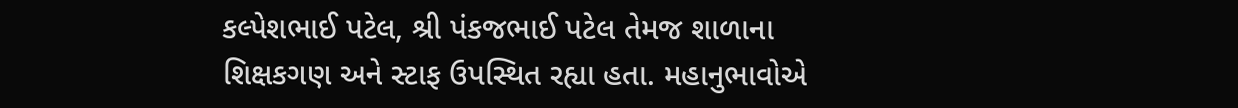કલ્પેશભાઈ પટેલ, શ્રી પંકજભાઈ પટેલ તેમજ શાળાના શિક્ષકગણ અને સ્ટાફ ઉપસ્થિત રહ્યા હતા. મહાનુભાવોએ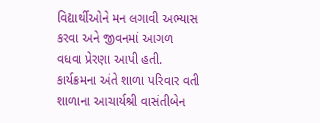વિદ્યાર્થીઓને મન લગાવી અભ્યાસ કરવા અને જીવનમાં આગળ વધવા પ્રેરણા આપી હતી. કાર્યક્રમના અંતે શાળા પરિવાર વતી શાળાના આચાર્યશ્રી વાસંતીબેન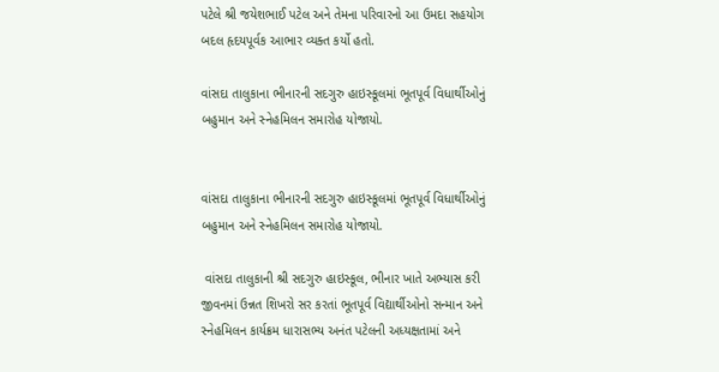પટેલે શ્રી જયેશભાઈ પટેલ અને તેમના પરિવારનો આ ઉમદા સહયોગ બદલ હૃદયપૂર્વક આભાર વ્યક્ત કર્યો હતો.

વાંસદા તાલુકાના ભીનારની સદગુરુ હાઇસ્કૂલમાં ભૂતપૂર્વ વિધાર્થીઓનું બહુમાન અને સ્નેહમિલન સમારોહ યોજાયો.


વાંસદા તાલુકાના ભીનારની સદગુરુ હાઇસ્કૂલમાં ભૂતપૂર્વ વિધાર્થીઓનું બહુમાન અને સ્નેહમિલન સમારોહ યોજાયો.

 વાંસદા તાલુકાની શ્રી સદગુરુ હાઇસ્કૂલ, ભીનાર ખાતે અભ્યાસ કરી જીવનમાં ઉન્નત શિખરો સર કરતાં ભૂતપૂર્વ વિદ્યાર્થીઓનો સન્માન અને સ્નેહમિલન કાર્યક્રમ ધારાસભ્ય અનંત પટેલની અધ્યક્ષતામાં અને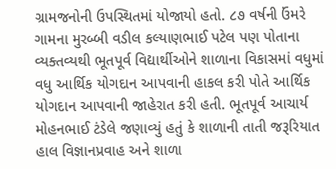ગ્રામજનોની ઉપસ્થિતમાં યોજાયો હતો. ૮૭ વર્ષની ઉંમરે ગામના મુરબ્બી વડીલ કલ્યાણભાઈ પટેલ પણ પોતાના વ્યક્તવ્યથી ભૂતપૂર્વ વિદ્યાર્થીઓને શાળાના વિકાસમાં વધુમાં વધુ આર્થિક યોગદાન આપવાની હાકલ કરી પોતે આર્થિક યોગદાન આપવાની જાહેરાત કરી હતી. ભૂતપૂર્વ આચાર્ય મોહનભાઈ ટંડેલે જણાવ્યું હતું કે શાળાની તાતી જરૂરિયાત હાલ વિજ્ઞાનપ્રવાહ અને શાળા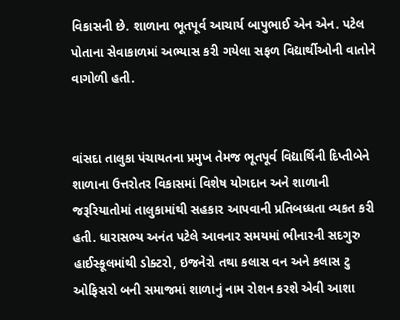વિકાસની છે. શાળાના ભૂતપૂર્વ આચાર્ય બાપુભાઈ એન એન. પટેલ પોતાના સેવાકાળમાં અભ્યાસ કરી ગયેલા સફળ વિદ્યાર્થીઓની વાતોને વાગોળી હતી.


વાંસદા તાલુકા પંચાયતના પ્રમુખ તેમજ ભૂતપૂર્વ વિદ્યાર્થિની દિપ્તીબેને શાળાના ઉત્તરોતર વિકાસમાં વિશેષ યોગદાન અને શાળાની જરૂરિયાતોમાં તાલુકામાંથી સહકાર આપવાની પ્રતિબધ્ધતા વ્યકત કરી હતી. ધારાસભ્ય અનંત પટેલે આવનાર સમયમાં ભીનારની સદગુરુ હાઈસ્કૂલમાંથી ડોક્ટરો, ઇજનેરો તથા કલાસ વન અને કલાસ ટુ ઓફિસરો બની સમાજમાં શાળાનું નામ રોશન કરશે એવી આશા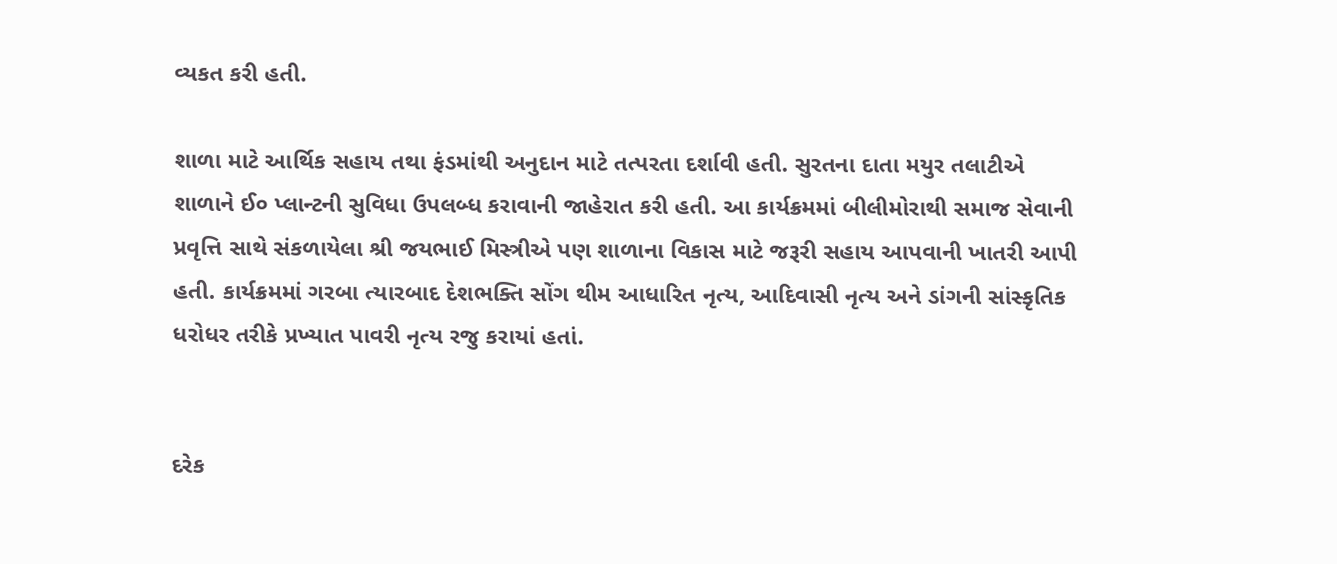વ્યકત કરી હતી.

શાળા માટે આર્થિક સહાય તથા ફંડમાંથી અનુદાન માટે તત્પરતા દર્શાવી હતી. સુરતના દાતા મયુર તલાટીએ શાળાને ઈ૦ પ્લાન્ટની સુવિધા ઉપલબ્ધ કરાવાની જાહેરાત કરી હતી. આ કાર્યક્રમમાં બીલીમોરાથી સમાજ સેવાની પ્રવૃત્તિ સાથે સંકળાયેલા શ્રી જયભાઈ મિસ્ત્રીએ પણ શાળાના વિકાસ માટે જરૂરી સહાય આપવાની ખાતરી આપી હતી. કાર્યક્રમમાં ગરબા ત્યારબાદ દેશભક્તિ સોંગ થીમ આધારિત નૃત્ય, આદિવાસી નૃત્ય અને ડાંગની સાંસ્કૃતિક ધરોધર તરીકે પ્રખ્યાત પાવરી નૃત્ય રજુ કરાયાં હતાં.


દરેક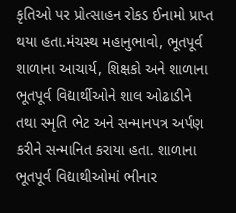કૃતિઓ પર પ્રોત્સાહન રોકડ ઈનામો પ્રાપ્ત થયા હતા.મંચસ્થ મહાનુભાવો, ભૂતપૂર્વ શાળાના આચાર્ય, શિક્ષકો અને શાળાના ભૂતપૂર્વ વિદ્યાર્થીઓને શાલ ઓઢાડીને તથા સ્મૃતિ ભેટ અને સન્માનપત્ર અર્પણ કરીને સન્માનિત કરાયા હતા. શાળાના ભૂતપૂર્વ વિદ્યાથીઓમાં ભીનાર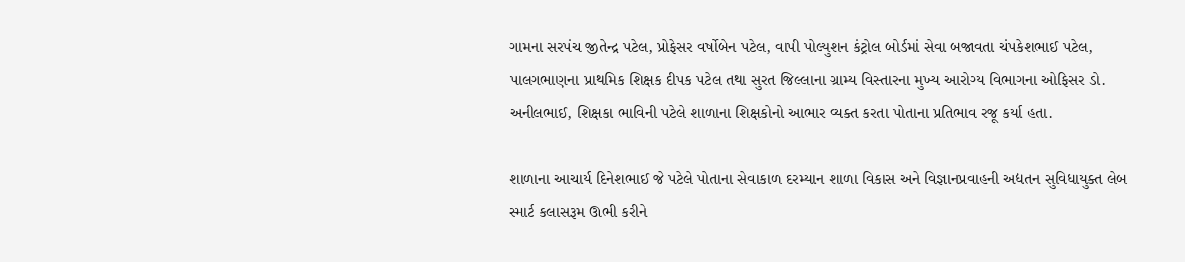ગામના સરપંચ જીતેન્દ્ર પટેલ, પ્રોફેસર વર્ષોબેન પટેલ, વાપી પોલ્યુશન કંટ્રોલ બોર્ડમાં સેવા બજાવતા ચંપકેશભાઈ પટેલ, પાલગભાણના પ્રાથમિક શિક્ષક દીપક પટેલ તથા સુરત જિલ્લાના ગ્રામ્ય વિસ્તારના મુખ્ય આરોગ્ય વિભાગના ઓફિસર ડો. અનીલભાઈ, શિક્ષકા ભાવિની પટેલે શાળાના શિક્ષકોનો આભાર વ્યક્ત કરતા પોતાના પ્રતિભાવ રજૂ કર્યા હતા.

શાળાના આચાર્ય દિનેશભાઈ જે પટેલે પોતાના સેવાકાળ દરમ્યાન શાળા વિકાસ અને વિજ્ઞાનપ્રવાહની અદ્યતન સુવિધાયુક્ત લેબ સ્માર્ટ કલાસરૂમ ઊભી કરીને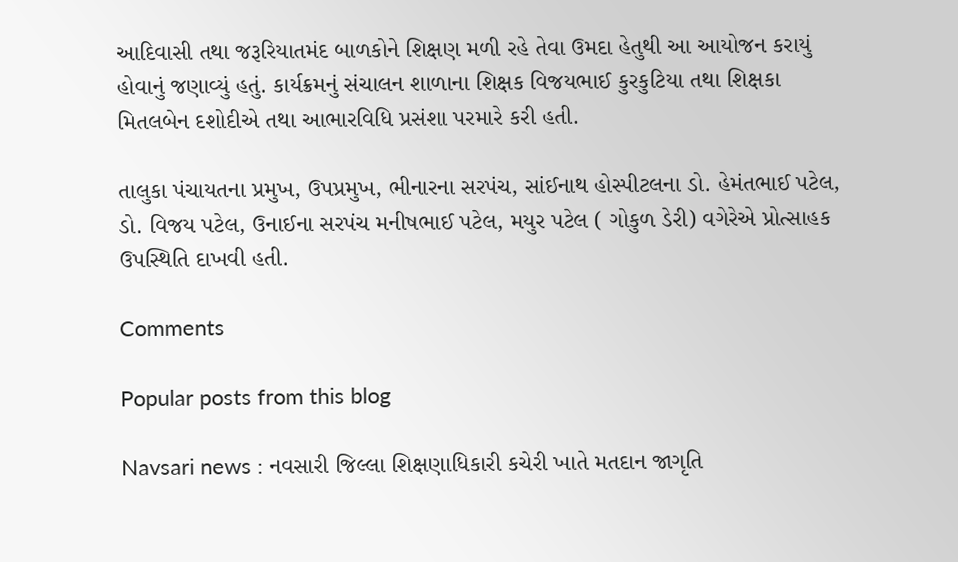આદિવાસી તથા જરૂરિયાતમંદ બાળકોને શિક્ષણ મળી રહે તેવા ઉમદા હેતુથી આ આયોજન કરાયું હોવાનું જણાવ્યું હતું. કાર્યક્રમનું સંચાલન શાળાના શિક્ષક વિજયભાઈ કુરકુટિયા તથા શિક્ષકા મિતલબેન દશોદીએ તથા આભારવિધિ પ્રસંશા પરમારે કરી હતી.

તાલુકા પંચાયતના પ્રમુખ, ઉપપ્રમુખ, ભીનારના સરપંચ, સાંઈનાથ હોસ્પીટલના ડો. હેમંતભાઈ પટેલ, ડો. વિજય પટેલ, ઉનાઈના સરપંચ મનીષભાઈ પટેલ, મયુર પટેલ ( ગોકુળ ડેરી) વગેરેએ પ્રોત્સાહક ઉપસ્થિતિ દાખવી હતી.

Comments

Popular posts from this blog

Navsari news : નવસારી જિલ્લા શિક્ષણાધિકારી કચેરી ખાતે મતદાન જાગૃતિ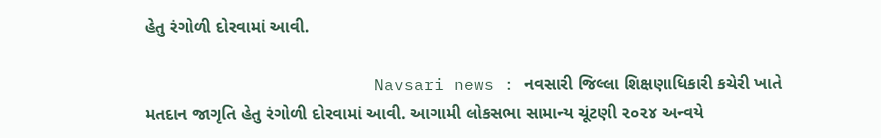હેતુ રંગોળી દોરવામાં આવી.

                       Navsari news : નવસારી જિલ્લા શિક્ષણાધિકારી કચેરી ખાતે મતદાન જાગૃતિ હેતુ રંગોળી દોરવામાં આવી. આગામી લોકસભા સામાન્ય ચૂંટણી ૨૦૨૪ અન્વયે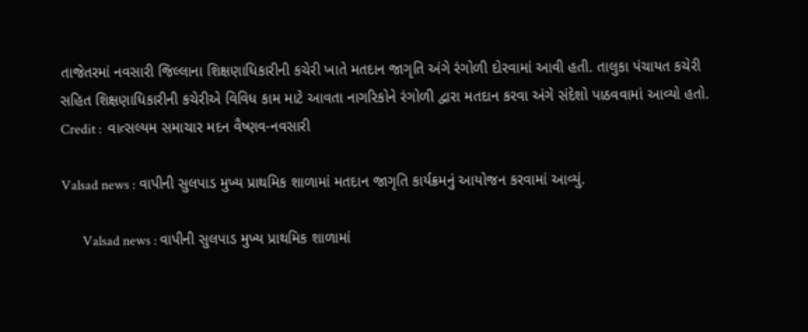તાજેતરમાં નવસારી જિલ્લાના શિક્ષણાધિકારીની કચેરી ખાતે મતદાન જાગૃતિ અંગે રંગોળી દોરવામાં આવી હતી. તાલુકા પંચાયત કચેરી સહિત શિક્ષણાધિકારીની કચેરીએ વિવિધ કામ માટે આવતા નાગરિકોને રંગોળી દ્વારા મતદાન કરવા અંગે સંદેશો પાઠવવામાં આવ્યો હતો. Credit :  વાત્સલ્યમ સમાચાર મદન વૈષ્ણવ-નવસારી

Valsad news : વાપીની સુલપાડ મુખ્ય પ્રાથમિક શાળામાં મતદાન જાગૃતિ કાર્યક્રમનું આયોજન કરવામાં આવ્યું.

       Valsad news : વાપીની સુલપાડ મુખ્ય પ્રાથમિક શાળામાં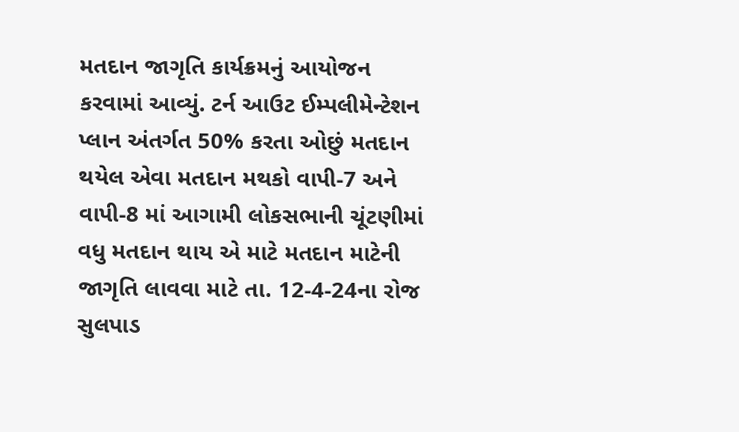મતદાન જાગૃતિ કાર્યક્રમનું આયોજન કરવામાં આવ્યું. ટર્ન આઉટ ઈમ્પલીમેન્ટેશન પ્લાન અંતર્ગત 50% કરતા ઓછું મતદાન થયેલ એવા મતદાન મથકો વાપી-7 અને વાપી-8 માં આગામી લોકસભાની ચૂંટણીમાં વધુ મતદાન થાય એ માટે મતદાન માટેની જાગૃતિ લાવવા માટે તા. 12-4-24ના રોજ સુલપાડ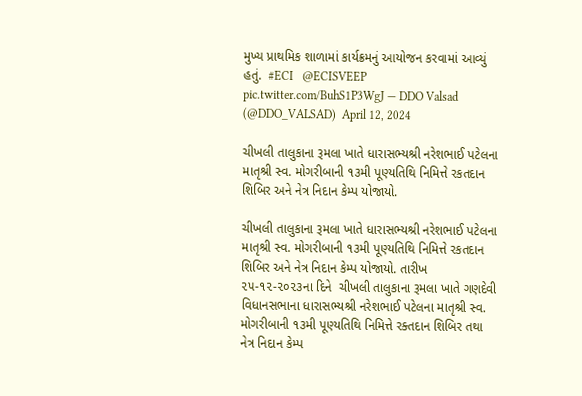મુખ્ય પ્રાથમિક શાળામાં કાર્યક્રમનું આયોજન કરવામાં આવ્યું હતું.  #ECI   @ECISVEEP   pic.twitter.com/BuhS1P3WgJ — DDO Valsad (@DDO_VALSAD)  April 12, 2024

ચીખલી તાલુકાના રૂમલા ખાતે ધારાસભ્યશ્રી નરેશભાઈ પટેલના માતૃશ્રી સ્વ. મોગરીબાની ૧૩મી પૂણ્યતિથિ નિમિત્તે રકતદાન શિબિર અને નેત્ર નિદાન કેમ્પ યોજાયો.

ચીખલી તાલુકાના રૂમલા ખાતે ધારાસભ્યશ્રી નરેશભાઈ પટેલના માતૃશ્રી સ્વ. મોગરીબાની ૧૩મી પૂણ્યતિથિ નિમિત્તે રકતદાન શિબિર અને નેત્ર નિદાન કેમ્પ યોજાયો. તારીખ ૨૫-૧૨-૨૦૨૩ના દિને  ચીખલી તાલુકાના રૂમલા ખાતે ગણદેવી વિધાનસભાના ધારાસભ્યશ્રી નરેશભાઈ પટેલના માતૃશ્રી સ્વ. મોગરીબાની ૧૩મી પૂણ્યતિથિ નિમિત્તે રક્તદાન શિબિર તથા નેત્ર નિદાન કેમ્પ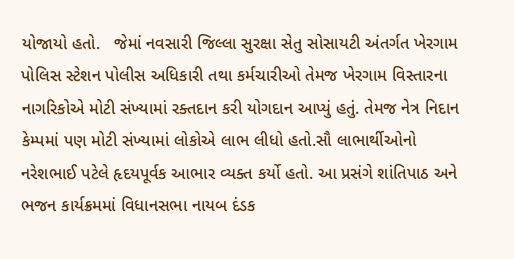યોજાયો હતો.   જેમાં નવસારી જિલ્લા સુરક્ષા સેતુ સોસાયટી અંતર્ગત ખેરગામ પોલિસ સ્ટેશન પોલીસ અધિકારી તથા કર્મચારીઓ તેમજ ખેરગામ વિસ્તારના નાગરિકોએ મોટી સંખ્યામાં રક્તદાન કરી યોગદાન આપ્યું હતું. તેમજ નેત્ર નિદાન કેમ્પમાં પણ મોટી સંખ્યામાં લોકોએ લાભ લીધો હતો.સૌ લાભાર્થીઓનો નરેશભાઈ પટેલે હૃદયપૂર્વક આભાર વ્યક્ત કર્યો હતો. આ પ્રસંગે શાંતિપાઠ અને ભજન કાર્યક્રમમાં વિધાનસભા નાયબ દંડક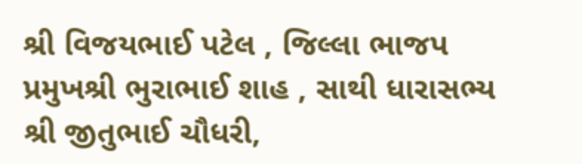શ્રી વિજયભાઈ પટેલ , જિલ્લા ભાજપ પ્રમુખશ્રી ભુરાભાઈ શાહ , સાથી ધારાસભ્ય શ્રી જીતુભાઈ ચૌધરી,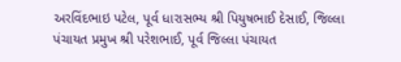અરવિંદભાઇ પટેલ, પૂર્વ ધારાસભ્ય શ્રી પિયુષભાઈ દેસાઈ, જિલ્લા પંચાયત પ્રમુખ શ્રી પરેશભાઈ, પૂર્વ જિલ્લા પંચાયત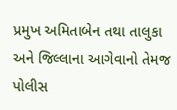પ્રમુખ અમિતાબેન તથા તાલુકા અને જિલ્લાના આગેવાનો તેમજ પોલીસ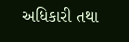અધિકારી તથા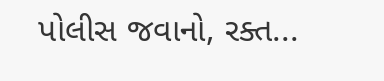પોલીસ જવાનો, રક્ત...